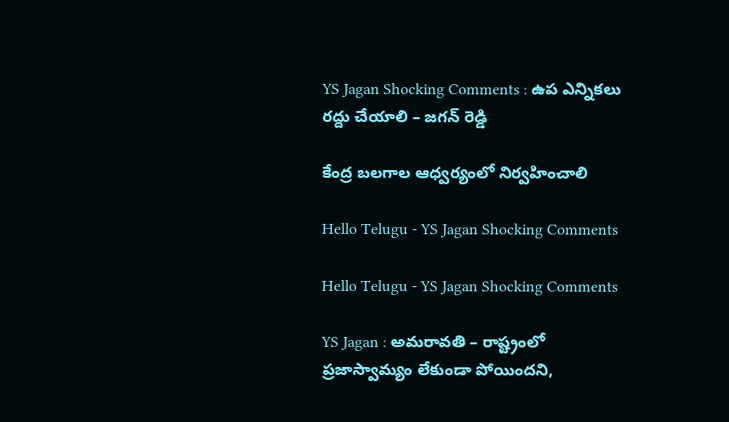YS Jagan Shocking Comments : ఉప ఎన్నిక‌లు ర‌ద్దు చేయాలి – జ‌గ‌న్ రెడ్డి

కేంద్ర బలగాల ఆధ్వర్యంలో నిర్వహించాలి

Hello Telugu - YS Jagan Shocking Comments

Hello Telugu - YS Jagan Shocking Comments

YS Jagan : అమ‌రావ‌తి – రాష్ట్రంలో ప్ర‌జాస్వామ్యం లేకుండా పోయింద‌ని,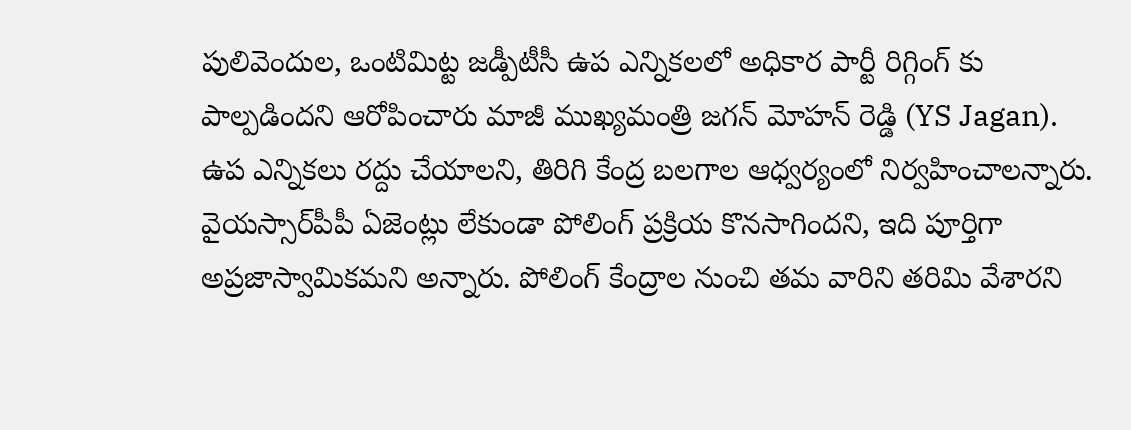పులివెందుల‌, ఒంటిమిట్ట జడ్పీటీసీ ఉప ఎన్నిక‌లలో అధికార పార్టీ రిగ్గింగ్ కు పాల్ప‌డింద‌ని ఆరోపించారు మాజీ ముఖ్య‌మంత్రి జ‌గ‌న్ మోహ‌న్ రెడ్డి (YS Jagan).
ఉప ఎన్నిక‌లు ర‌ద్దు చేయాల‌ని, తిరిగి కేంద్ర బ‌ల‌గాల ఆధ్వ‌ర్యంలో నిర్వ‌హించాల‌న్నారు. వైయస్సార్‌పీపీ ఏజెంట్లు లేకుండా పోలింగ్‌ ప్రక్రియ కొన‌సాగింద‌ని, ఇది పూర్తిగా అప్ర‌జాస్వామిక‌మ‌ని అన్నారు. పోలింగ్ కేంద్రాల నుంచి త‌మ వారిని త‌రిమి వేశార‌ని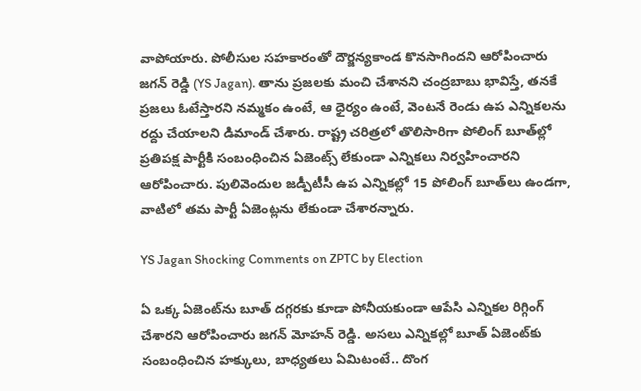వాపోయారు. పోలీసుల స‌హ‌కారంతో దౌర్జ‌న్యకాండ కొన‌సాగింద‌ని ఆరోపించారు జ‌గ‌న్ రెడ్డి (YS Jagan). తాను ప్రజలకు మంచి చేశానని చంద్రబాబు భావిస్తే, తనకే ప్రజలు ఓటేస్తారని నమ్మకం ఉంటే, ఆ ధైర్యం ఉంటే, వెంటనే రెండు ఉప ఎన్నికలను రద్దు చేయాలని డిమాండ్ చేశారు. రాష్ట్ర చరిత్రలో తొలిసారిగా పోలింగ్‌ బూత్‌ల్లో ప్రతిపక్ష పార్టీకి సంబంధించిన ఏజెంట్స్‌ లేకుండా ఎన్నికలు నిర్వహించారని ఆరోపించారు. పులివెందుల జడ్పీటీసీ ఉప ఎన్నికల్లో 15 పోలింగ్‌ బూత్‌లు ఉండగా, వాటిలో త‌మ‌ పార్టీ ఏజెంట్లను లేకుండా చేశార‌న్నారు.

YS Jagan Shocking Comments on ZPTC by Election

ఏ ఒక్క ఏజెంట్‌ను బూత్‌ దగ్గరకు కూడా పోనీయకుండా ఆపేసి ఎన్నికల రిగ్గింగ్‌ చేశారని ఆరోపించారు జ‌గ‌న్ మోహ‌న్ రెడ్డి. అసలు ఎన్నికల్లో బూత్‌ ఏజెంట్‌కు సంబంధించిన హక్కులు, బాధ్యతలు ఏమిటంటే.. దొంగ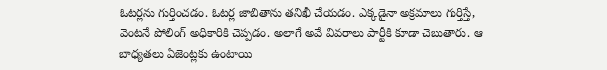ఓటర్లను గుర్తించడం. ఓటర్ల జాబితాను తనిఖీ చేయడం. ఎక్కడైనా అక్రమాలు గుర్తిస్తే, వెంటనే పోలింగ్‌ అధికారికి చెప్పడం. అలాగే అవే వివరాలు పార్టీకి కూడా చెబుతారు. ఆ బాధ్యతలు ఏజెంట్లకు ఉంటాయి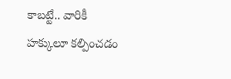కాబట్టే.. వారికీ హక్కులూ కల్పించడం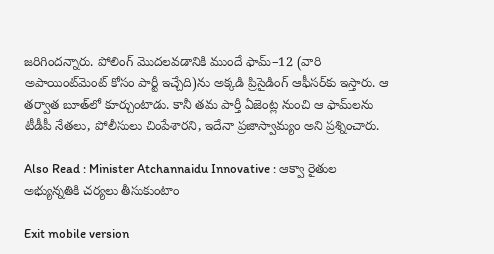జ‌రిగింద‌న్నారు. పోలింగ్‌ మొదలవడానికి ముందే ఫామ్‌–12 (వారి అపాయింట్‌మెంట్‌ కోసం పార్టీ ఇచ్చేది)ను అక్కడి ప్రిసైడింగ్‌ ఆఫీసర్‌కు ఇస్తారు. ఆ తర్వాత బూత్‌లో కూర్చుంటాడు. కానీ త‌మ‌ పార్తీ ఏజెంట్ల నుంచి ఆ ఫామ్‌లను టీడీపీ నేత‌లు, పోలీసులు చింపేశార‌ని, ఇదేనా ప్ర‌జాస్వామ్యం అని ప్ర‌శ్నించారు.

Also Read : Minister Atchannaidu Innovative : ఆక్వా రైతుల అభ్యున్న‌తికి చ‌ర్య‌లు తీసుకుంటాం

Exit mobile version